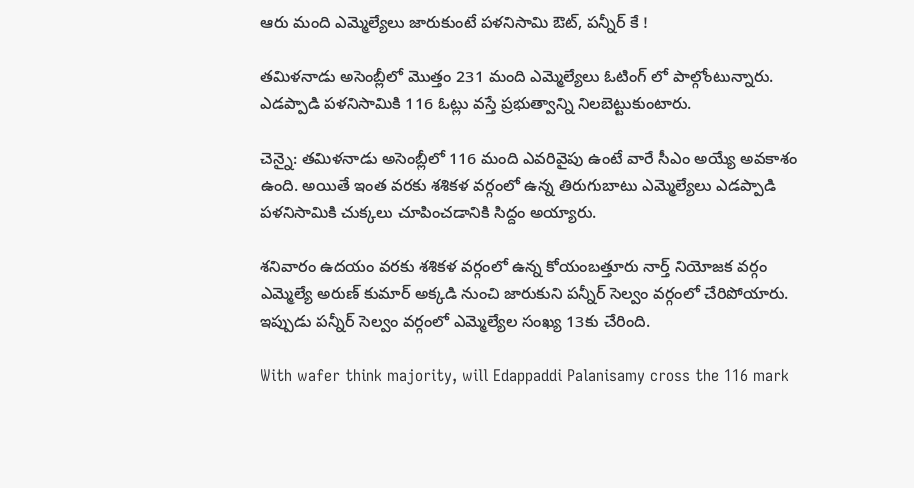ఆరు మంది ఎమ్మెల్యేలు జారుకుంటే పళనిసామి ఔట్, పన్నీర్ కే !

తమిళనాడు అసెంబ్లీలో మొత్తం 231 మంది ఎమ్మెల్యేలు ఓటింగ్ లో పాల్గోంటున్నారు. ఎడప్పాడి పళనిసామికి 116 ఓట్లు వస్తే ప్రభుత్వాన్ని నిలబెట్టుకుంటారు.

చెన్నై: తమిళనాడు అసెంబ్లీలో 116 మంది ఎవరివైపు ఉంటే వారే సీఎం అయ్యే అవకాశం ఉంది. అయితే ఇంత వరకు శశికళ వర్గంలో ఉన్న తిరుగుబాటు ఎమ్మెల్యేలు ఎడప్పాడి పళనిసామికి చుక్కలు చూపించడానికి సిద్దం అయ్యారు.

శనివారం ఉదయం వరకు శశికళ వర్గంలో ఉన్న కోయంబత్తూరు నార్త్ నియోజక వర్గం ఎమ్మెల్యే అరుణ్ కుమార్ అక్కడి నుంచి జారుకుని పన్నీర్ సెల్వం వర్గంలో చేరిపోయారు. ఇప్పుడు పన్నీర్ సెల్వం వర్గంలో ఎమ్మెల్యేల సంఖ్య 13కు చేరింది.

With wafer think majority, will Edappaddi Palanisamy cross the 116 mark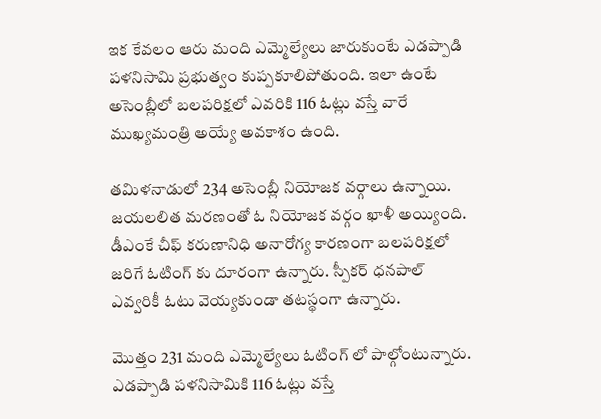ఇక కేవలం ఆరు మంది ఎమ్మెల్యేలు జారుకుంటే ఎడప్పాడి పళనిసామి ప్రభుత్వం కుప్పకూలిపోతుంది. ఇలా ఉంటే అసెంబ్లీలో బలపరిక్షలో ఎవరికి 116 ఓట్లు వస్తే వారే ముఖ్యమంత్రి అయ్యే అవకాశం ఉంది.

తమిళనాడులో 234 అసెంబ్లీ నియోజక వర్గాలు ఉన్నాయి. జయలలిత మరణంతో ఓ నియోజక వర్గం ఖాళీ అయ్యింది. డీఎంకే చీఫ్ కరుణానిధి అనారోగ్య కారణంగా బలపరిక్షలో జరిగే ఓటింగ్ కు దూరంగా ఉన్నారు. స్పీకర్ ధనపాల్ ఎవ్వరికీ ఓటు వెయ్యకుండా తటస్థంగా ఉన్నారు.

మొత్తం 231 మంది ఎమ్మెల్యేలు ఓటింగ్ లో పాల్గోంటున్నారు. ఎడప్పాడి పళనిసామికి 116 ఓట్లు వస్తే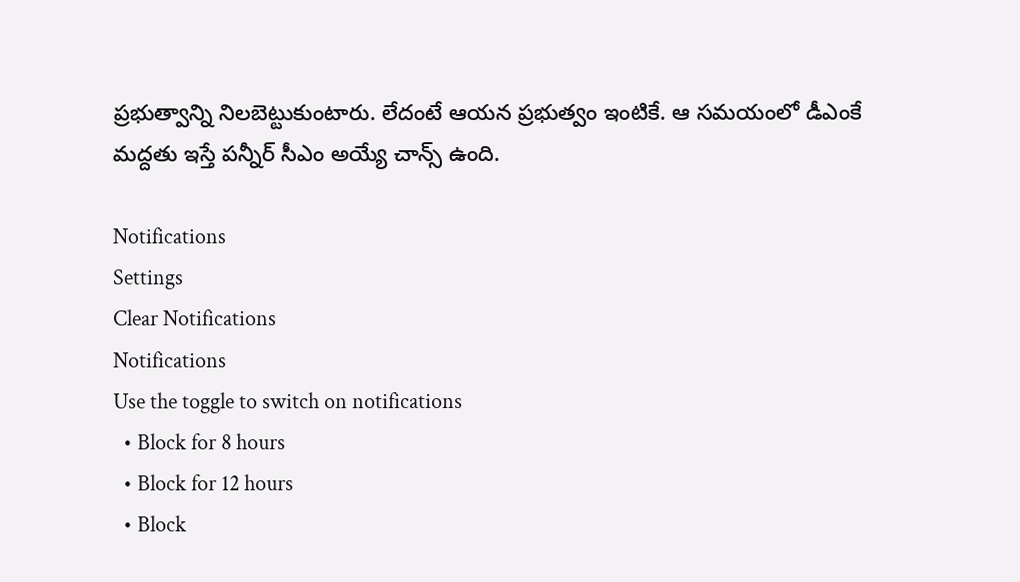ప్రభుత్వాన్ని నిలబెట్టుకుంటారు. లేదంటే ఆయన ప్రభుత్వం ఇంటికే. ఆ సమయంలో డీఎంకే మద్దతు ఇస్తే పన్నీర్ సీఎం అయ్యే చాన్స్ ఉంది.

Notifications
Settings
Clear Notifications
Notifications
Use the toggle to switch on notifications
  • Block for 8 hours
  • Block for 12 hours
  • Block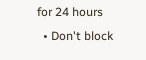for 24 hours
  • Don't block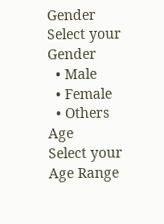Gender
Select your Gender
  • Male
  • Female
  • Others
Age
Select your Age Range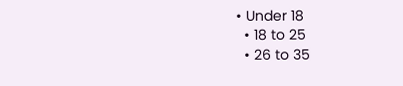• Under 18
  • 18 to 25
  • 26 to 35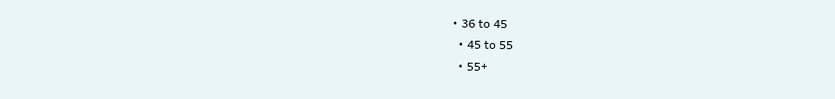• 36 to 45
  • 45 to 55
  • 55+